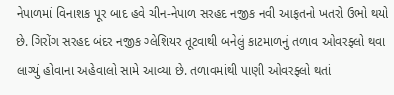નેપાળમાં વિનાશક પૂર બાદ હવે ચીન-નેપાળ સરહદ નજીક નવી આફતનો ખતરો ઉભો થયો છે. ગિરોંગ સરહદ બંદર નજીક ગ્લેશિયર તૂટવાથી બનેલું કાટમાળનું તળાવ ઓવરફ્લો થવા લાગ્યું હોવાના અહેવાલો સામે આવ્યા છે. તળાવમાંથી પાણી ઓવરફ્લો થતાં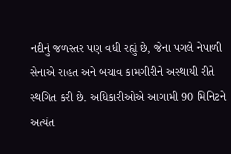નદીનું જળસ્તર પણ વધી રહ્યું છે, જેના પગલે નેપાળી સેનાએ રાહત અને બચાવ કામગીરીને અસ્થાયી રીતે સ્થગિત કરી છે. અધિકારીઓએ આગામી 90 મિનિટને અત્યંત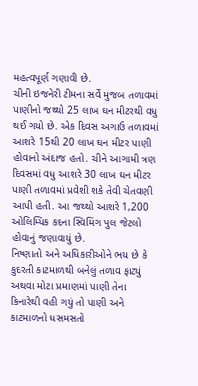મહત્વપૂર્ણ ગણાવી છે.
ચીની ઇજનેરી ટીમના સર્વે મુજબ તળાવમાં પાણીનો જથ્થો 25 લાખ ઘન મીટરથી વધુ થઈ ગયો છે. એક દિવસ અગાઉ તળાવમાં આશરે 15થી 20 લાખ ઘન મીટર પાણી હોવાનો અંદાજ હતો. ચીને આગામી ત્રણ દિવસમાં વધુ આશરે 30 લાખ ઘન મીટર પાણી તળાવમાં પ્રવેશી શકે તેવી ચેતવણી આપી હતી. આ જથ્થો આશરે 1,200 ઓલિમ્પિક કદના સ્વિમિંગ પુલ જેટલો હોવાનું જણાવાયું છે.
નિષ્ણાતો અને અધિકારીઓને ભય છે કે કુદરતી કાટમાળથી બનેલું તળાવ ફાટ્યું અથવા મોટા પ્રમાણમાં પાણી તેના કિનારેથી વહી ગયું તો પાણી અને કાટમાળનો ધસમસતો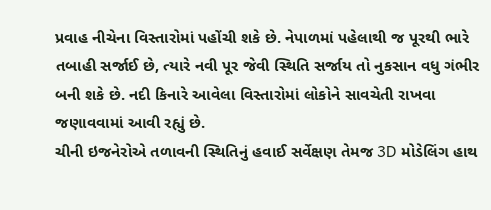પ્રવાહ નીચેના વિસ્તારોમાં પહોંચી શકે છે. નેપાળમાં પહેલાથી જ પૂરથી ભારે તબાહી સર્જાઈ છે, ત્યારે નવી પૂર જેવી સ્થિતિ સર્જાય તો નુકસાન વધુ ગંભીર બની શકે છે. નદી કિનારે આવેલા વિસ્તારોમાં લોકોને સાવચેતી રાખવા જણાવવામાં આવી રહ્યું છે.
ચીની ઇજનેરોએ તળાવની સ્થિતિનું હવાઈ સર્વેક્ષણ તેમજ 3D મોડેલિંગ હાથ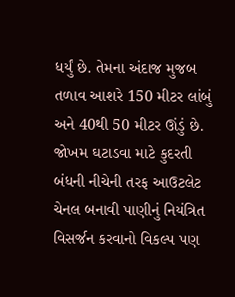ધર્યું છે. તેમના અંદાજ મુજબ તળાવ આશરે 150 મીટર લાંબું અને 40થી 50 મીટર ઊંડું છે. જોખમ ઘટાડવા માટે કુદરતી બંધની નીચેની તરફ આઉટલેટ ચેનલ બનાવી પાણીનું નિયંત્રિત વિસર્જન કરવાનો વિકલ્પ પણ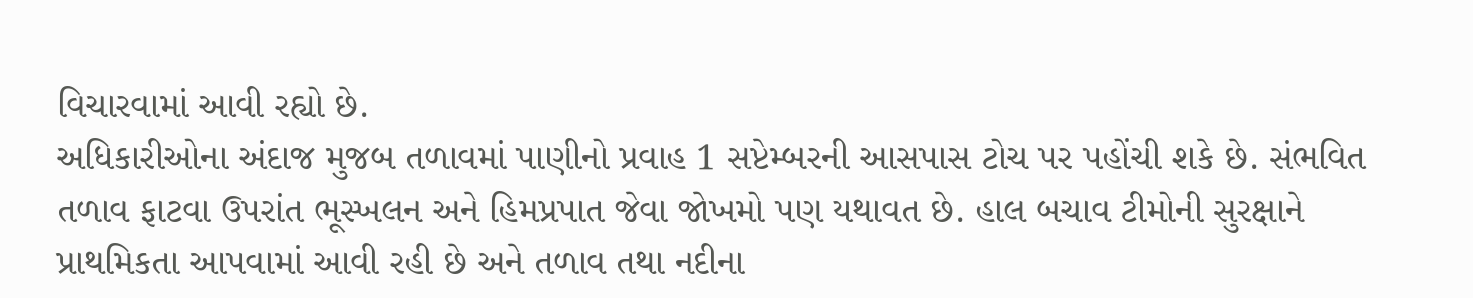વિચારવામાં આવી રહ્યો છે.
અધિકારીઓના અંદાજ મુજબ તળાવમાં પાણીનો પ્રવાહ 1 સપ્ટેમ્બરની આસપાસ ટોચ પર પહોંચી શકે છે. સંભવિત તળાવ ફાટવા ઉપરાંત ભૂસ્ખલન અને હિમપ્રપાત જેવા જોખમો પણ યથાવત છે. હાલ બચાવ ટીમોની સુરક્ષાને પ્રાથમિકતા આપવામાં આવી રહી છે અને તળાવ તથા નદીના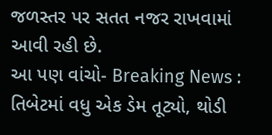જળસ્તર પર સતત નજર રાખવામાં આવી રહી છે.
આ પણ વાંચો- Breaking News : તિબેટમાં વધુ એક ડેમ તૂટ્યો, થોડી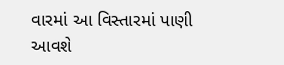વારમાં આ વિસ્તારમાં પાણી આવશે